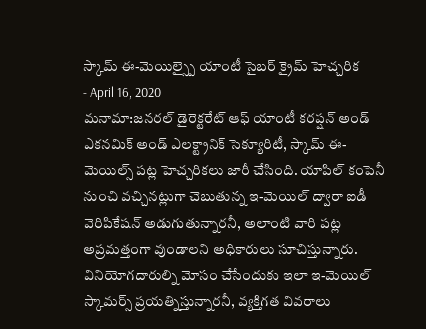స్కామ్ ఈ-మెయిల్స్పై యాంటీ సైబర్ క్రైమ్ హెచ్చరిక
- April 16, 2020
మనామా:జనరల్ డైరెక్టరేట్ ఆఫ్ యాంటీ కరప్షన్ అండ్ ఎకనమిక్ అండ్ ఎలక్ట్రానిక్ సెక్యూరిటీ, స్కామ్ ఈ-మెయిల్స్ పట్ల హెచ్చరికలు జారీ చేసింది. యాపిల్ కంపెనీ నుంచి వచ్చినట్లుగా చెబుతున్న ఇ-మెయిల్ ద్వారా ఐడీ వెరిపికేషన్ అడుగుతున్నారనీ, అలాంటి వారి పట్ల అప్రమత్తంగా వుండాలని అధికారులు సూచిస్తున్నారు. వినియోగదారుల్ని మోసం చేసేందుకు ఇలా ఇ-మెయిల్ స్కామర్స్ ప్రయత్నిస్తున్నారనీ, వ్యక్తిగత వివరాలు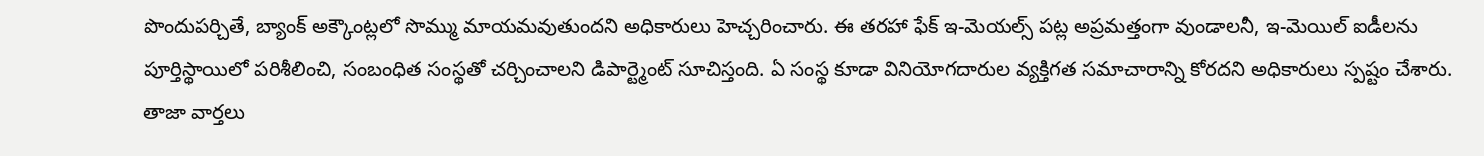పొందుపర్చితే, బ్యాంక్ అక్కౌంట్లలో సొమ్ము మాయమవుతుందని అధికారులు హెచ్చరించారు. ఈ తరహా ఫేక్ ఇ-మెయల్స్ పట్ల అప్రమత్తంగా వుండాలనీ, ఇ-మెయిల్ ఐడీలను పూర్తిస్థాయిలో పరిశీలించి, సంబంధిత సంస్థతో చర్చించాలని డిపార్ట్మెంట్ సూచిస్తంది. ఏ సంస్థ కూడా వినియోగదారుల వ్యక్తిగత సమాచారాన్ని కోరదని అధికారులు స్పష్టం చేశారు.
తాజా వార్తలు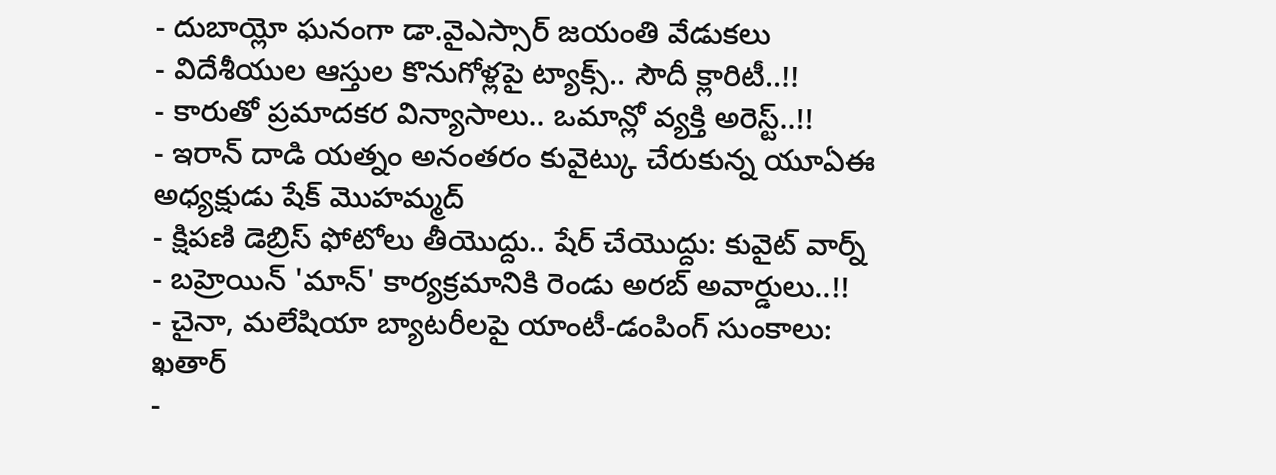- దుబాయ్లో ఘనంగా డా.వైఎస్సార్ జయంతి వేడుకలు
- విదేశీయుల ఆస్తుల కొనుగోళ్లపై ట్యాక్స్.. సౌదీ క్లారిటీ..!!
- కారుతో ప్రమాదకర విన్యాసాలు.. ఒమాన్లో వ్యక్తి అరెస్ట్..!!
- ఇరాన్ దాడి యత్నం అనంతరం కువైట్కు చేరుకున్న యూఏఈ అధ్యక్షుడు షేక్ మొహమ్మద్
- క్షిపణి డెబ్రిస్ ఫోటోలు తీయొద్దు.. షేర్ చేయొద్దు: కువైట్ వార్న్
- బహ్రెయిన్ 'మాన్' కార్యక్రమానికి రెండు అరబ్ అవార్డులు..!!
- చైనా, మలేషియా బ్యాటరీలపై యాంటీ-డంపింగ్ సుంకాలు: ఖతార్
-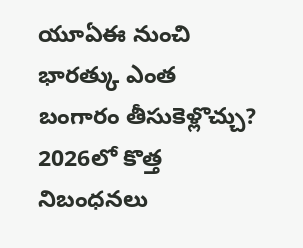యూఏఈ నుంచి భారత్కు ఎంత బంగారం తీసుకెళ్లొచ్చు? 2026లో కొత్త నిబంధనలు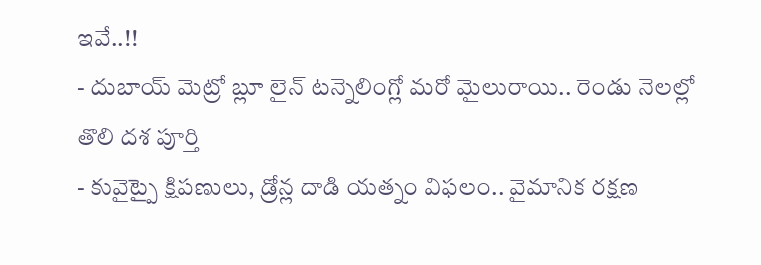ఇవే..!!
- దుబాయ్ మెట్రో బ్లూ లైన్ టన్నెలింగ్లో మరో మైలురాయి.. రెండు నెలల్లో తొలి దశ పూర్తి
- కువైట్పై క్షిపణులు, డ్రోన్ల దాడి యత్నం విఫలం.. వైమానిక రక్షణ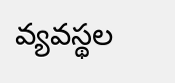వ్యవస్థల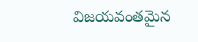విజయవంతమైన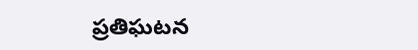ప్రతిఘటన